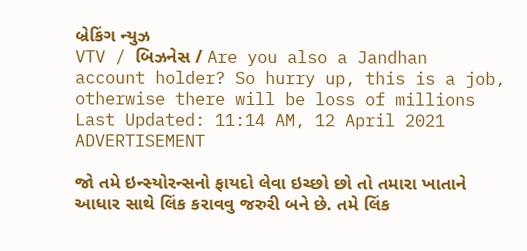બ્રેકિંગ ન્યુઝ
VTV / બિઝનેસ / Are you also a Jandhan account holder? So hurry up, this is a job, otherwise there will be loss of millions
Last Updated: 11:14 AM, 12 April 2021
ADVERTISEMENT

જો તમે ઇન્સ્યોરન્સનો ફાયદો લેવા ઇચ્છો છો તો તમારા ખાતાને આધાર સાથે લિંક કરાવવુ જરુરી બને છે. તમે લિંક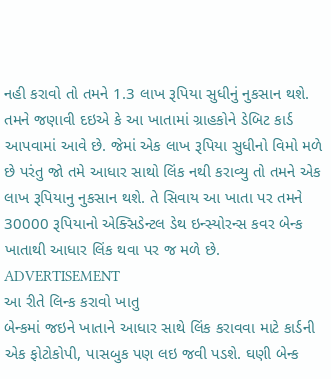નહી કરાવો તો તમને 1.3 લાખ રૂપિયા સુધીનું નુકસાન થશે. તમને જણાવી દઇએ કે આ ખાતામાં ગ્રાહકોને ડેબિટ કાર્ડ આપવામાં આવે છે. જેમાં એક લાખ રૂપિયા સુધીનો વિમો મળે છે પરંતુ જો તમે આધાર સાથો લિંક નથી કરાવ્યુ તો તમને એક લાખ રૂપિયાનુ નુકસાન થશે. તે સિવાય આ ખાતા પર તમને 30000 રૂપિયાનો એક્સિડેન્ટલ ડેથ ઇન્સ્યોરન્સ કવર બેન્ક ખાતાથી આધાર લિંક થવા પર જ મળે છે.
ADVERTISEMENT
આ રીતે લિન્ક કરાવો ખાતુ
બેન્કમાં જઇને ખાતાને આધાર સાથે લિંક કરાવવા માટે કાર્ડની એક ફોટોકોપી, પાસબુક પણ લઇ જવી પડશે. ઘણી બેન્ક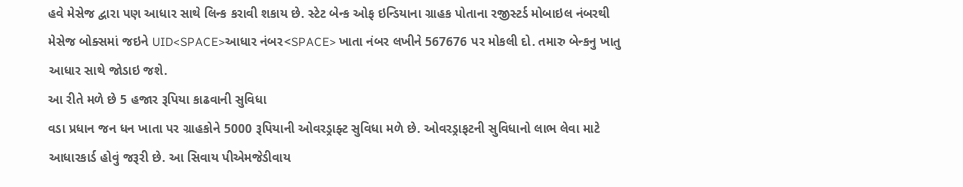હવે મેસેજ દ્વારા પણ આધાર સાથે લિન્ક કરાવી શકાય છે. સ્ટેટ બેન્ક ઓફ ઇન્ડિયાના ગ્રાહક પોતાના રજીસ્ટર્ડ મોબાઇલ નંબરથી મેસેજ બોક્સમાં જઇને UID<SPACE>આધાર નંબર<SPACE> ખાતા નંબર લખીને 567676 પર મોકલી દો. તમારુ બેન્કનુ ખાતુ આધાર સાથે જોડાઇ જશે.
આ રીતે મળે છે 5 હજાર રૂપિયા કાઢવાની સુવિધા
વડા પ્રધાન જન ધન ખાતા પર ગ્રાહકોને 5000 રૂપિયાની ઓવરડ્રાફ્ટ સુવિધા મળે છે. ઓવરડ્રાફટની સુવિધાનો લાભ લેવા માટે આધારકાર્ડ હોવું જરૂરી છે. આ સિવાય પીએમજેડીવાય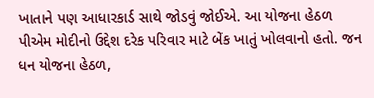ખાતાને પણ આધારકાર્ડ સાથે જોડવું જોઈએ. આ યોજના હેઠળ પીએમ મોદીનો ઉદ્દેશ દરેક પરિવાર માટે બેંક ખાતું ખોલવાનો હતો. જન ધન યોજના હેઠળ,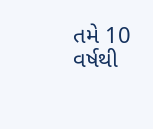તમે 10 વર્ષથી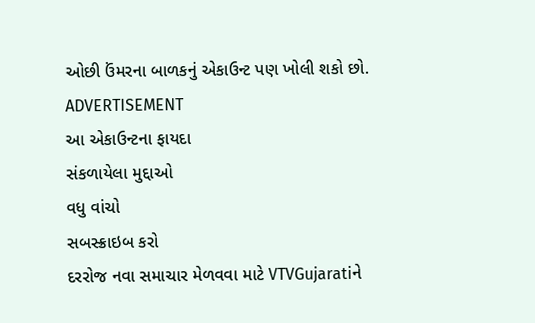ઓછી ઉંમરના બાળકનું એકાઉન્ટ પણ ખોલી શકો છો.
ADVERTISEMENT
આ એકાઉન્ટના ફાયદા
સંકળાયેલા મુદ્દાઓ
વધુ વાંચો
સબસ્ક્રાઇબ કરો
દરરોજ નવા સમાચાર મેળવવા માટે VTVGujaratiને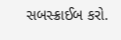સબસ્ક્રાઈબ કરો.